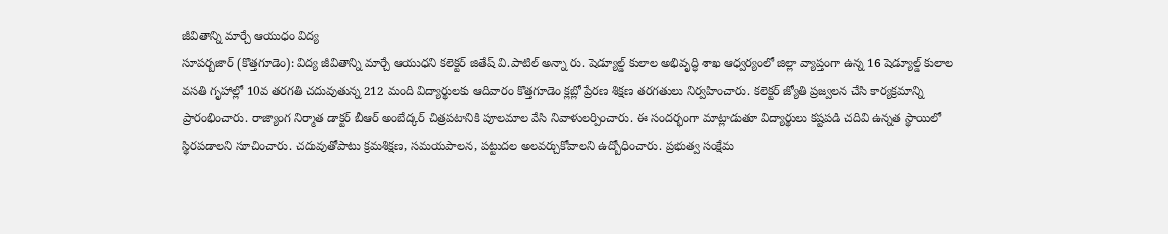జీవితాన్ని మార్చే ఆయుధం విద్య
సూపర్బజార్ (కొత్తగూడెం): విద్య జీవితాన్ని మార్చే ఆయుధని కలెక్టర్ జితేష్ వి.పాటిల్ అన్నా రు. షెడ్యూల్డ్ కులాల అభివృద్ధి శాఖ ఆధ్వర్యంలో జిల్లా వ్యాప్తంగా ఉన్న 16 షెడ్యూల్డ్ కులాల వసతి గృహాల్లో 10వ తరగతి చదువుతున్న 212 మంది విద్యార్థులకు ఆదివారం కొత్తగూడెం క్లబ్లో ప్రేరణ శిక్షణ తరగతులు నిర్వహించారు. కలెక్టర్ జ్యోతి ప్రజ్వలన చేసి కార్యక్రమాన్ని ప్రారంభించారు. రాజ్యాంగ నిర్మాత డాక్టర్ బీఆర్ అంబేద్కర్ చిత్రపటానికి పూలమాల వేసి నివాళులర్పించారు. ఈ సందర్భంగా మాట్లాడుతూ విద్యార్థులు కష్టపడి చదివి ఉన్నత స్థాయిలో స్థిరపడాలని సూచించారు. చదువుతోపాటు క్రమశిక్షణ, సమయపాలన, పట్టుదల అలవర్చుకోవాలని ఉద్బోధించారు. ప్రభుత్వ సంక్షేమ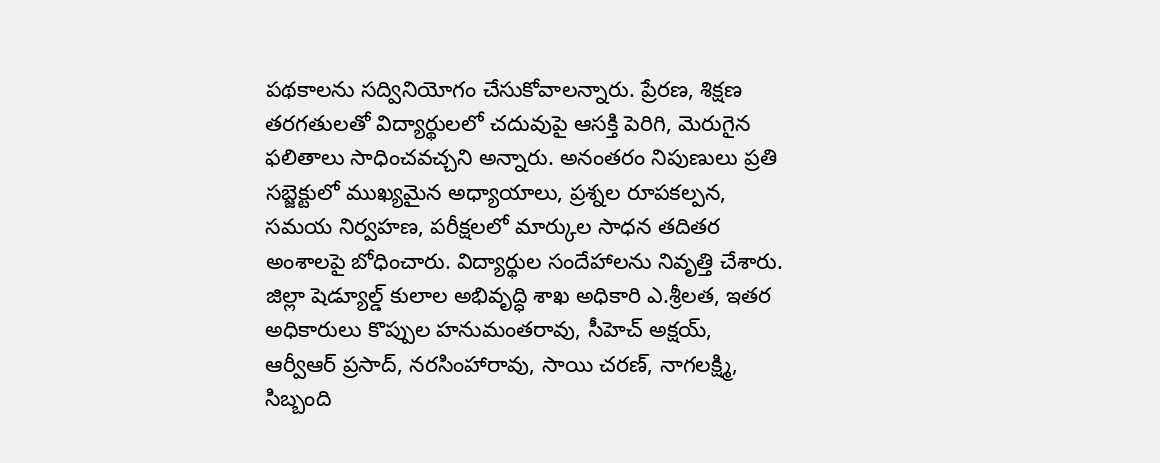పథకాలను సద్వినియోగం చేసుకోవాలన్నారు. ప్రేరణ, శిక్షణ తరగతులతో విద్యార్థులలో చదువుపై ఆసక్తి పెరిగి, మెరుగైన ఫలితాలు సాధించవచ్చని అన్నారు. అనంతరం నిపుణులు ప్రతి సబ్జెక్టులో ముఖ్యమైన అధ్యాయాలు, ప్రశ్నల రూపకల్పన, సమయ నిర్వహణ, పరీక్షలలో మార్కుల సాధన తదితర అంశాలపై బోధించారు. విద్యార్థుల సందేహాలను నివృత్తి చేశారు. జిల్లా షెడ్యూల్డ్ కులాల అభివృద్ధి శాఖ అధికారి ఎ.శ్రీలత, ఇతర అధికారులు కొప్పుల హనుమంతరావు, సీహెచ్ అక్షయ్, ఆర్వీఆర్ ప్రసాద్, నరసింహారావు, సాయి చరణ్, నాగలక్ష్మి, సిబ్బంది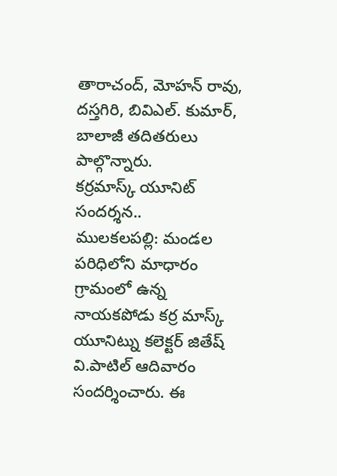తారాచంద్, మోహన్ రావు, దస్తగిరి, బివిఎల్. కుమార్, బాలాజీ తదితరులు పాల్గొన్నారు.
కర్రమాస్క్ యూనిట్ సందర్శన..
ములకలపల్లి: మండల పరిధిలోని మాధారం గ్రామంలో ఉన్న నాయకపోడు కర్ర మాస్క్ యూనిట్ను కలెక్టర్ జితేష్ వి.పాటిల్ ఆదివారం సందర్శించారు. ఈ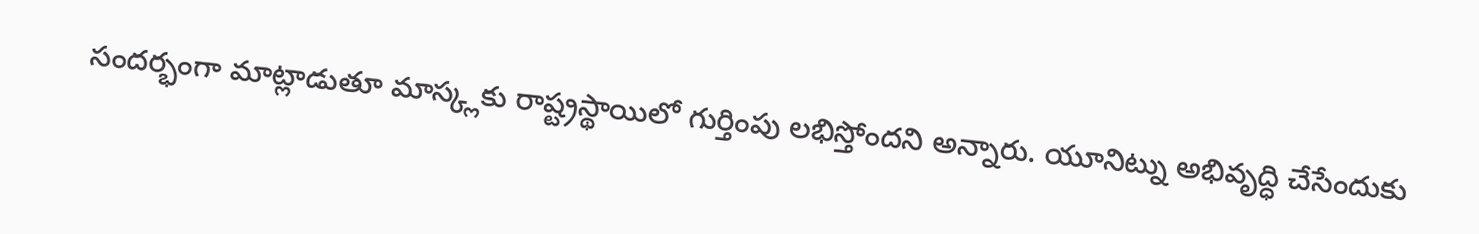సందర్భంగా మాట్లాడుతూ మాస్క్లకు రాష్ట్రస్థాయిలో గుర్తింపు లభిస్తోందని అన్నారు. యూనిట్ను అభివృద్ధి చేసేందుకు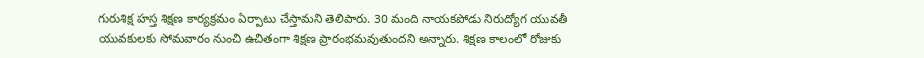గురుశిక్ష హస్త శిక్షణ కార్యక్రమం ఏర్పాటు చేస్తామని తెలిపారు. 30 మంది నాయకపోడు నిరుద్యోగ యువతీ యువకులకు సోమవారం నుంచి ఉచితంగా శిక్షణ ప్రారంభమవుతుందని అన్నారు. శిక్షణ కాలంలో రోజుకు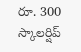రూ. 300 స్కాలర్షిప్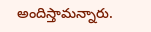అందిస్తామన్నారు.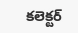కలెక్టర్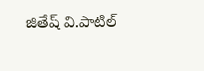జితేష్ వి.పాటిల్